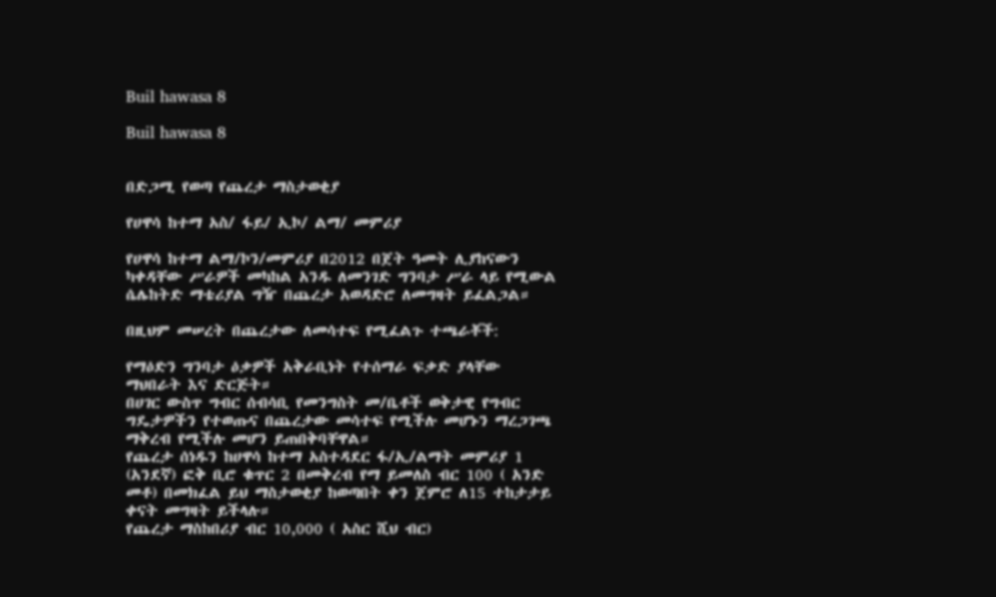Buil hawasa 8

Buil hawasa 8


በድጋሚ የወጣ የጨረታ ማስታወቂያ

የሀዋሳ ከተማ አስ/ ፋይ/ ኢኮ/ ልማ/ መምሪያ

የሀዋሳ ከተማ ልማ/ኮን/መምሪያ በ2012 በጀት ዓመት ሊያከናውን ካቀዳቸው ሥራዎች መካከል አንዱ ለመንገድ ግንባታ ሥራ ላይ የሚውል ሴሌከትድ ማቴሪያል ግዥ በጨረታ አወዳድሮ ለመግዛት ይፈልጋል።

በዚህም መሠረት በጨረታው ለመሳተፍ የሚፈልጉ ተጫራቾች:

የማዕድን ግንባታ ዕቃዎች አቅራቢነት የተሰማራ ፍቃድ ያላቸው ማህበራት እና ድርጅት።
በሀገር ውስጥ ግብር ሰብሳቢ የመንግስት መ/ቤቶች ወቅታዊ የግብር ግዴታዎችን የተወጡና በጨረታው መሳተፍ የሚችሉ መሆኑን ማረጋገጫ ማቅረብ የሚችሉ መሆን ይጠበቅባቸዋል።
የጨረታ ሰነዱን ከሀዋሳ ከተማ አስተዳደር ፋ/ኢ/ልማት መምሪያ 1 (አንደኛ) ፎቅ ቢሮ ቁጥር 2 በመቅረብ የማ ይመለስ ብር 100 ( አንድ መቶ) በመክፈል ይህ ማስታወቂያ ከወጣበት ቀን ጀምሮ ለ15 ተከታታይ ቀናት መግዛት ይችላሉ።
የጨረታ ማስከበሪያ ብር 10,000 ( አስር ሺህ ብር)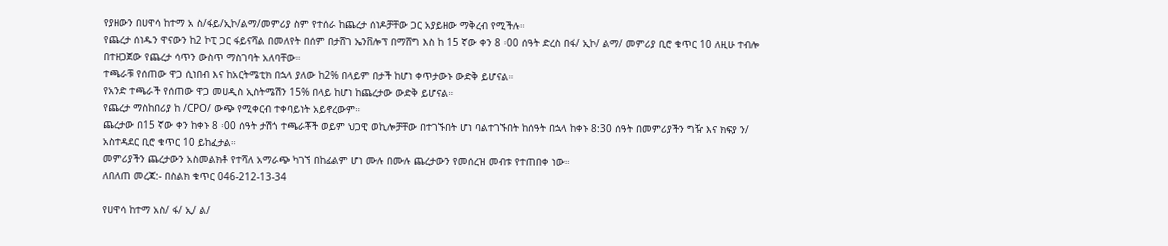የያዘውን በሀዋሳ ከተማ አ ስ/ፋይ/ኢኮ/ልማ/መምሪያ ስም የተሰራ ከጨረታ ሰነዶቻቸው ጋር አያይዘው ማቅረብ የሚችሉ።
የጨረታ ሰነዱን ዋናውን ከ2 ኮፒ ጋር ፋይናሻል በመለየት በሰም በታሸገ ኤንቨሎፕ በማሸግ እስ ከ 15 ኛው ቀን 8 ፡00 ሰዓት ድረስ በፋ/ ኢኮ/ ልማ/ መምሪያ ቢሮ ቁጥር 10 ለዚሁ ተብሎ በተዘጋጀው የጨረታ ሳጥን ውስጥ ማስገባት አለባቸው።
ተጫራቹ የሰጠው ዋጋ ሲነበብ እና ከአርትሜቲክ በኋላ ያለው ከ2% በላይም በታች ከሆነ ቀጥታውኑ ውድቅ ይሆናል።
የአንድ ተጫራች የሰጠው ዋጋ መሀዲስ ኢስትሜሽን 15% በላይ ከሆነ ከጨረታው ውድቅ ይሆናል።
የጨረታ ማስከበሪያ ከ /CPO/ ውጭ የሚቀርብ ተቀባይነት አይኖረውም።
ጨረታው በ15 ኛው ቀን ከቀኑ 8 ፡00 ሰዓት ታሽጎ ተጫራቾች ወይም ህጋዊ ወኪሎቻቸው በተገኙበት ሆነ ባልተገኙበት ከሰዓት በኋላ ከቀኑ 8:30 ሰዓት በመምሪያችን ግዥ እና ክፍያ ን/ አስተዳደር ቢሮ ቁጥር 10 ይከፈታል።
መምሪያችን ጨረታውን አስመልክቶ የተሻለ አማራጭ ካገኘ በከፊልም ሆነ ሙሉ በሙሉ ጨረታውን የመሰረዝ መብቱ የተጠበቀ ነው።
ለበለጠ መረጃ:- በስልክ ቁጥር 046-212-13-34

የሀዋሳ ከተማ አስ/ ፋ/ ኢ/ ል/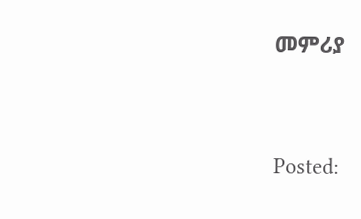መምሪያ




Posted: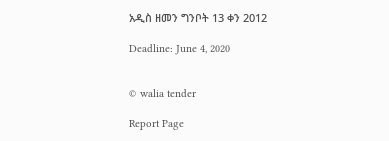አዲስ ዘመን ግንቦት 13 ቀን 2012

Deadline: June 4, 2020


© walia tender

Report Page